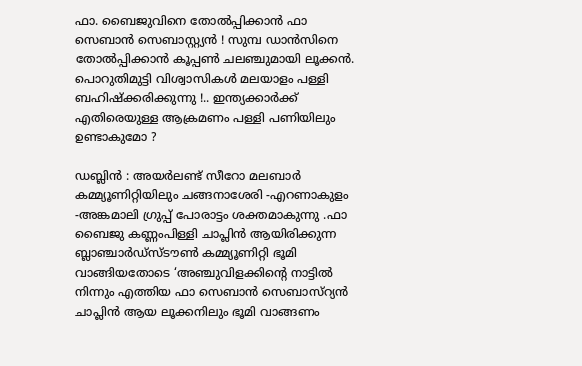ഫാ. ബൈജുവിനെ തോല്‍പ്പിക്കാന്‍ ഫാ സെബാന്‍ സെബാസ്റ്റ്യന്‍ ! സുമ്പ ഡാന്‍സിനെ തോല്‍പ്പിക്കാന്‍ കൂപ്പണ്‍ ചലഞ്ചുമായി ലൂക്കന്‍. പൊറുതിമുട്ടി വിശ്വാസികള്‍ മലയാളം പള്ളി ബഹിഷ്‌ക്കരിക്കുന്നു !.. ഇന്ത്യക്കാര്‍ക്ക് എതിരെയുള്ള ആക്രമണം പള്ളി പണിയിലും ഉണ്ടാകുമോ ?

ഡബ്ലിന്‍ : അയര്‍ലണ്ട് സീറോ മലബാര്‍ കമ്മ്യൂണിറ്റിയിലും ചങ്ങനാശേരി -എറണാകുളം -അങ്കമാലി ഗ്രുപ്പ് പോരാട്ടം ശക്തമാകുന്നു .ഫാ ബൈജു കണ്ണംപിള്ളി ചാപ്ലിന്‍ ആയിരിക്കുന്ന ബ്ലാഞ്ചാര്‍ഡ്‌സ്ടൗണ്‍ കമ്മ്യൂണിറ്റി ഭൂമി വാങ്ങിയതോടെ ‘അഞ്ചുവിളക്കിന്റെ നാട്ടില്‍ നിന്നും എത്തിയ ഫാ സെബാന്‍ സെബാസ്‌റ്യന്‍ ചാപ്ലിന്‍ ആയ ലൂക്കനിലും ഭൂമി വാങ്ങണം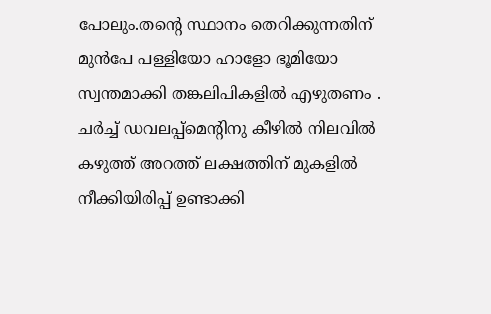പോലും.തന്റെ സ്ഥാനം തെറിക്കുന്നതിന് മുന്‍പേ പള്ളിയോ ഹാളോ ഭൂമിയോ സ്വന്തമാക്കി തങ്കലിപികളില്‍ എഴുതണം . ചര്‍ച്ച് ഡവലപ്പ്‌മെന്റിനു കീഴില്‍ നിലവില്‍ കഴുത്ത് അറത്ത് ലക്ഷത്തിന് മുകളില്‍ നീക്കിയിരിപ്പ് ഉണ്ടാക്കി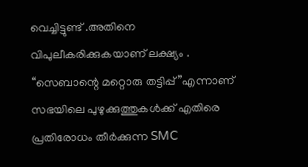വെച്ചിട്ടുണ്ട് .അതിനെ വിപുലീകരിക്കുകയാണ് ലക്ഷ്യം . ‘‘സെബാന്റെ മറ്റൊരു തട്ടിപ്പ് ”എന്നാണ് സഭയിലെ പുഴുക്കുത്തുകള്‍ക്ക് എതിരെ പ്രതിരോധം തീര്‍ക്കുന്ന SMC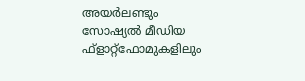അയര്‍ലണ്ടും സോഷ്യല്‍ മീഡിയ ഫ്ളാറ്റ്ഫോമുകളിലും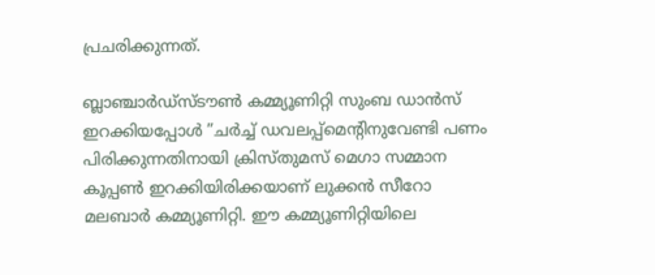പ്രചരിക്കുന്നത്.

ബ്ലാഞ്ചാര്‍ഡ്‌സ്ടൗണ്‍ കമ്മ്യൂണിറ്റി സുംബ ഡാന്‍സ് ഇറക്കിയപ്പോള്‍ ”ചര്‍ച്ച് ഡവലപ്പ്‌മെന്റിനുവേണ്ടി പണം പിരിക്കുന്നതിനായി ക്രിസ്തുമസ് മെഗാ സമ്മാന കൂപ്പണ്‍ ഇറക്കിയിരിക്കയാണ് ലുക്കന്‍ സീറോ മലബാര്‍ കമ്മ്യൂണിറ്റി. ഈ കമ്മ്യൂണിറ്റിയിലെ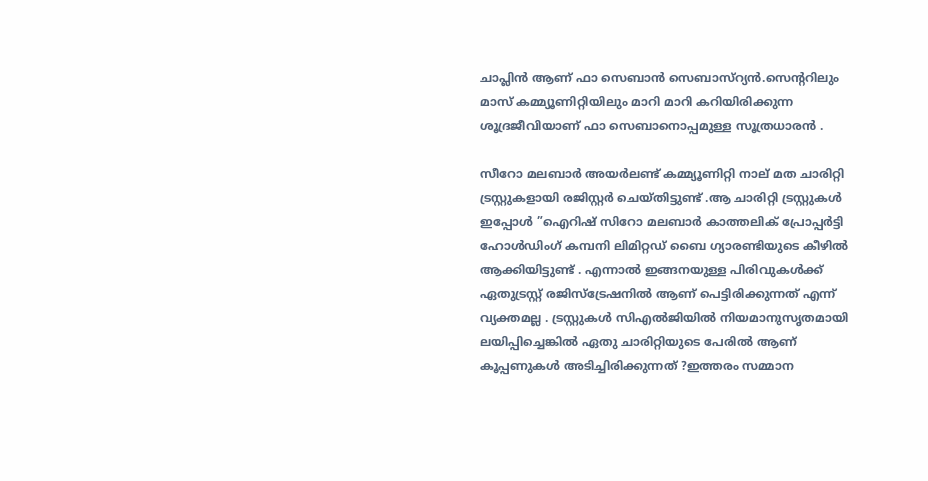ചാപ്ലിന്‍ ആണ് ഫാ സെബാന്‍ സെബാസ്‌റ്യന്‍.സെന്ററിലും മാസ് കമ്മ്യൂണിറ്റിയിലും മാറി മാറി കറിയിരിക്കുന്ന ശൂദ്രജീവിയാണ് ഫാ സെബാനൊപ്പമുള്ള സൂത്രധാരന്‍ .

സീറോ മലബാര്‍ അയര്‍ലണ്ട് കമ്മ്യൂണിറ്റി നാല് മത ചാരിറ്റി ട്രസ്റ്റുകളായി രജിസ്റ്റര്‍ ചെയ്തിട്ടുണ്ട് .ആ ചാരിറ്റി ട്രസ്റ്റുകള്‍ ഇപ്പോള്‍ ”ഐറിഷ് സിറോ മലബാര്‍ കാത്തലിക് പ്രോപ്പര്‍ട്ടി ഹോള്‍ഡിംഗ് കമ്പനി ലിമിറ്റഡ് ബൈ ഗ്യാരണ്ടിയുടെ കീഴില്‍ ആക്കിയിട്ടുണ്ട് . എന്നാല്‍ ഇങ്ങനയുള്ള പിരിവുകള്‍ക്ക് ഏതുട്രസ്റ്റ് രജിസ്‌ട്രേഷനില്‍ ആണ് പെട്ടിരിക്കുന്നത് എന്ന് വ്യക്തമല്ല . ട്രസ്റ്റുകള്‍ സിഎല്‍ജിയില്‍ നിയമാനുസൃതമായി ലയിപ്പിച്ചെങ്കില്‍ ഏതു ചാരിറ്റിയുടെ പേരില്‍ ആണ് കൂപ്പണുകള്‍ അടിച്ചിരിക്കുന്നത് ?ഇത്തരം സമ്മാന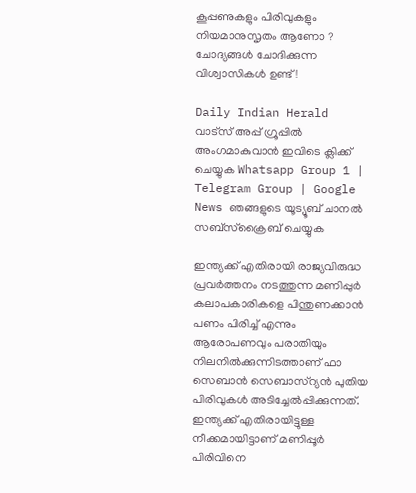കൂപ്പണുകളും പിരിവുകളും നിയമാനുസൃതം ആണോ ? ചോദ്യങ്ങള്‍ ചോദിക്കുന്ന വിശ്വാസികള്‍ ഉണ്ട് !

Daily Indian Herald വാട്സ് അപ്പ് ഗ്രൂപ്പിൽ അംഗമാകുവാൻ ഇവിടെ ക്ലിക്ക് ചെയ്യുക Whatsapp Group 1 | Telegram Group | Google News ഞങ്ങളുടെ യൂട്യൂബ് ചാനൽ സബ്സ്ക്രൈബ് ചെയ്യുക

ഇന്ത്യക്ക് എതിരായി രാജ്യവിരുദ്ധ പ്രവര്‍ത്തനം നടത്തുന്ന മണിപ്പുര്‍ കലാപകാരികളെ പിന്തുണക്കാന്‍ പണം പിരിച്ച് എന്നും ആരോപണവും പരാതിയും നിലനില്‍ക്കുന്നിടത്താണ് ഫാ സെബാന്‍ സെബാസ്‌റ്യന്‍ പുതിയ പിരിവുകള്‍ അടിച്ചേല്‍പ്പിക്കുന്നത്. ഇന്ത്യക്ക് എതിരായിട്ടുള്ള നീക്കമായിട്ടാണ് മണിപ്പൂര്‍ പിരിവിനെ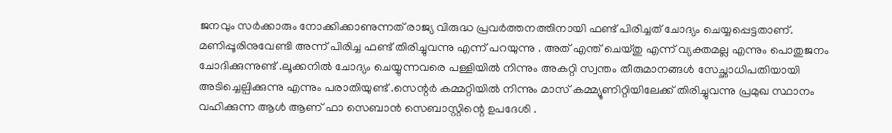ജനവും സര്‍ക്കാരും നോക്കിക്കാണുന്നത് രാജ്യ വിരുദ്ധ പ്രവര്‍ത്തനത്തിനായി ഫണ്ട് പിരിച്ചത് ചോദ്യം ചെയ്യപ്പെട്ടതാണ്. മണിപ്പൂരിനുവേണ്ടി അന്ന് പിരിച്ച ഫണ്ട് തിരിച്ചുവന്നു എന്ന് പറയുന്നു . അത് എന്ത് ചെയ്തു എന്ന് വ്യക്തമല്ല എന്നും പൊതുജനം ചോദിക്കുന്നുണ്ട് .ലൂക്കനില്‍ ചോദ്യം ചെയ്യുന്നവരെ പള്ളിയില്‍ നിന്നും അകറ്റി സ്വന്തം തീരുമാനങ്ങള്‍ സേച്ഛാധിപതിയായി അടിച്ചെല്പിക്കുന്നു എന്നും പരാതിയുണ്ട് .സെന്റര്‍ കമ്മറ്റിയില്‍ നിന്നും മാസ് കമ്മ്യൂണിറ്റിയിലേക്ക് തിരിച്ചുവന്നു പ്രമുഖ സ്ഥാനം വഹിക്കുന്ന ആള്‍ ആണ് ഫാ സെബാന്‍ സെബാസ്റ്റിന്റെ ഉപദേശി .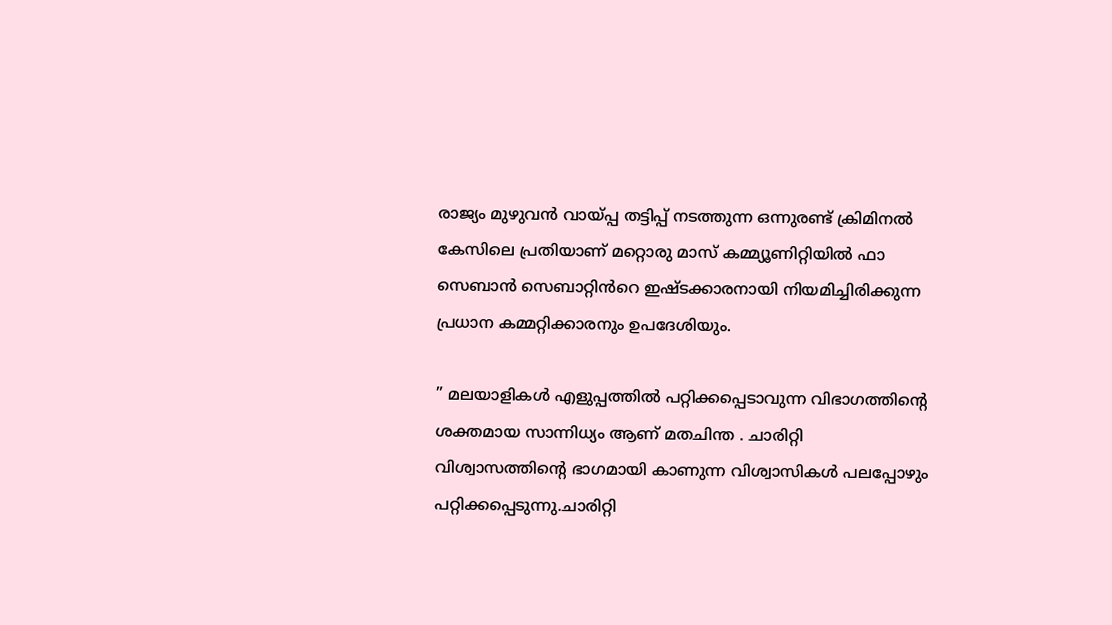രാജ്യം മുഴുവന്‍ വായ്പ്പ തട്ടിപ്പ് നടത്തുന്ന ഒന്നുരണ്ട് ക്രിമിനല്‍ കേസിലെ പ്രതിയാണ് മറ്റൊരു മാസ് കമ്മ്യൂണിറ്റിയിൽ ഫാ സെബാൻ സെബാറ്റിൻറെ ഇഷ്ടക്കാരനായി നിയമിച്ചിരിക്കുന്ന പ്രധാന കമ്മറ്റിക്കാരനും ഉപദേശിയും.

” മലയാളികള്‍ എളുപ്പത്തില്‍ പറ്റിക്കപ്പെടാവുന്ന വിഭാഗത്തിന്റെ ശക്തമായ സാന്നിധ്യം ആണ് മതചിന്ത . ചാരിറ്റി വിശ്വാസത്തിന്റെ ഭാഗമായി കാണുന്ന വിശ്വാസികള്‍ പലപ്പോഴും പറ്റിക്കപ്പെടുന്നു.ചാരിറ്റി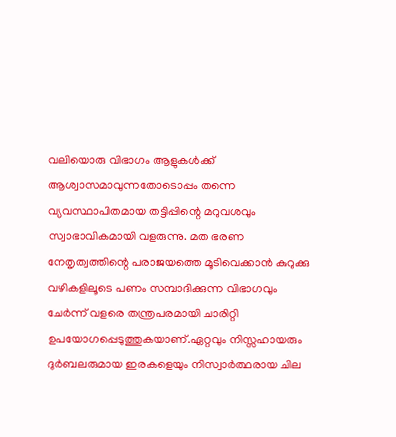വലിയൊരു വിഭാഗം ആളുകള്‍ക്ക് ആശ്വാസമാവുന്നതോടൊപ്പം തന്നെ വ്യവസ്ഥാപിതമായ തട്ടിപ്പിന്റെ മറുവശവും സ്വാഭാവികമായി വളരുന്നു. മത ഭരണ നേതൃത്വത്തിന്റെ പരാജയത്തെ മൂടിവെക്കാന്‍ കുറുക്കു വഴികളിലൂടെ പണം സമ്പാദിക്കുന്ന വിഭാഗവും ചേര്‍ന്ന് വളരെ തന്ത്രപരമായി ചാരിറ്റി ഉപയോഗപ്പെടുത്തുകയാണ്.ഏറ്റവും നിസ്സഹായരും ദുര്‍ബലരുമായ ഇരകളെയും നിസ്വാര്‍ത്ഥരായ ചില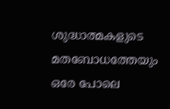ശുദ്ധാത്മകളുടെ മതബോധത്തേയും ഒരേ പോലെ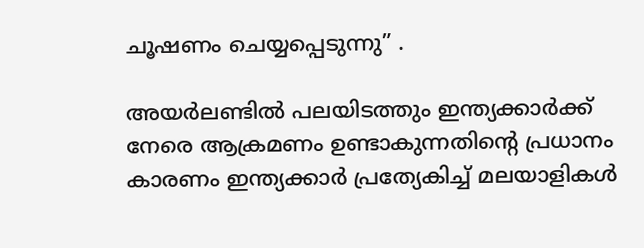ചൂഷണം ചെയ്യപ്പെടുന്നു” .

അയര്‍ലണ്ടില്‍ പലയിടത്തും ഇന്ത്യക്കാര്‍ക്ക് നേരെ ആക്രമണം ഉണ്ടാകുന്നതിന്റെ പ്രധാനം കാരണം ഇന്ത്യക്കാര്‍ പ്രത്യേകിച്ച് മലയാളികള്‍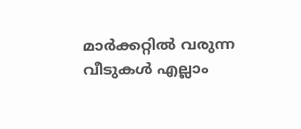മാര്‍ക്കറ്റില്‍ വരുന്ന വീടുകള്‍ എല്ലാം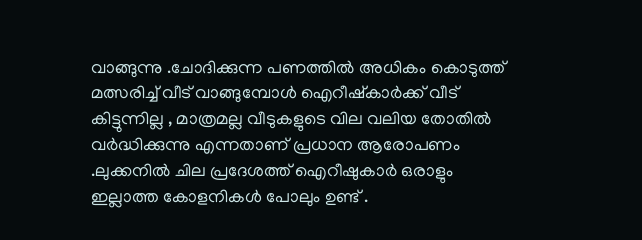വാങ്ങുന്നു .ചോദിക്കുന്ന പണത്തില്‍ അധികം കൊടുത്ത് മത്സരിച്ച് വീട് വാങ്ങുമ്പോള്‍ ഐറീഷ്‌കാര്‍ക്ക് വീട് കിട്ടുന്നില്ല , മാത്രമല്ല വീടുകളുടെ വില വലിയ തോതില്‍ വര്‍ദ്ധിക്കുന്നു എന്നതാണ് പ്രധാന ആരോപണം .ലുക്കനില്‍ ചില പ്രദേശത്ത് ഐറീഷുകാര്‍ ഒരാളും ഇല്ലാത്ത കോളനികള്‍ പോലും ഉണ്ട് .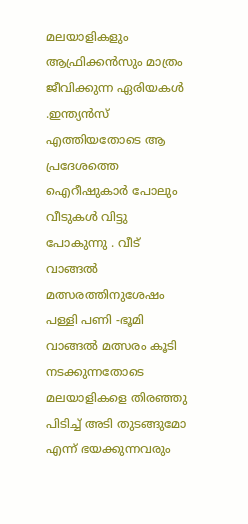മലയാളികളും ആഫ്രിക്കന്‍സും മാത്രം ജീവിക്കുന്ന ഏരിയകള്‍ .ഇന്ത്യന്‍സ് എത്തിയതോടെ ആ പ്രദേശത്തെ ഐറീഷുകാര്‍ പോലും വീടുകള്‍ വിട്ടു പോകുന്നു . വീട് വാങ്ങല്‍ മത്സരത്തിനുശേഷം പള്ളി പണി -ഭൂമി വാങ്ങല്‍ മത്സരം കൂടി നടക്കുന്നതോടെ മലയാളികളെ തിരഞ്ഞു പിടിച്ച് അടി തുടങ്ങുമോ എന്ന് ഭയക്കുന്നവരും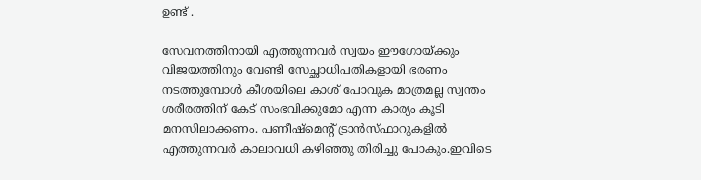ഉണ്ട് .

സേവനത്തിനായി എത്തുന്നവര്‍ സ്വയം ഈഗോയ്ക്കും വിജയത്തിനും വേണ്ടി സേച്ഛാധിപതികളായി ഭരണം നടത്തുമ്പോള്‍ കീശയിലെ കാശ് പോവുക മാത്രമല്ല സ്വന്തം ശരീരത്തിന് കേട് സംഭവിക്കുമോ എന്ന കാര്യം കൂടി മനസിലാക്കണം. പണീഷ്‌മെന്റ് ട്രാന്‍സ്ഫാറുകളില്‍ എത്തുന്നവര്‍ കാലാവധി കഴിഞ്ഞു തിരിച്ചു പോകും.ഇവിടെ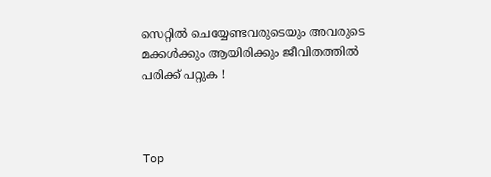സെറ്റില്‍ ചെയ്യേണ്ടവരുടെയും അവരുടെ മക്കള്‍ക്കും ആയിരിക്കും ജീവിതത്തില്‍ പരിക്ക് പറ്റുക !



Top